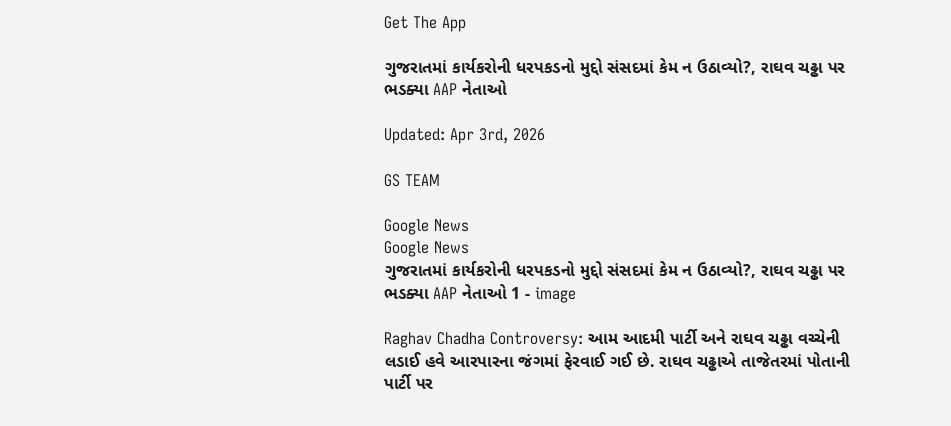Get The App

ગુજરાતમાં કાર્યકરોની ધરપકડનો મુદ્દો સંસદમાં કેમ ન ઉઠાવ્યો?, રાઘવ ચઢ્ઢા પર ભડક્યા AAP નેતાઓ

Updated: Apr 3rd, 2026

GS TEAM

Google News
Google News
ગુજરાતમાં કાર્યકરોની ધરપકડનો મુદ્દો સંસદમાં કેમ ન ઉઠાવ્યો?, રાઘવ ચઢ્ઢા પર ભડક્યા AAP નેતાઓ 1 - image

Raghav Chadha Controversy: આમ આદમી પાર્ટી અને રાઘવ ચઢ્ઢા વચ્ચેની લડાઈ હવે આરપારના જંગમાં ફેરવાઈ ગઈ છે. રાઘવ ચઢ્ઢાએ તાજેતરમાં પોતાની પાર્ટી પર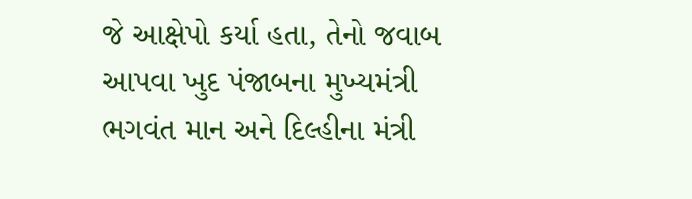જે આક્ષેપો કર્યા હતા, તેનો જવાબ આપવા ખુદ પંજાબના મુખ્યમંત્રી ભગવંત માન અને દિલ્હીના મંત્રી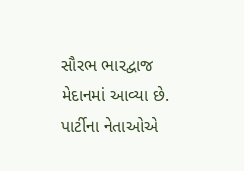સૌરભ ભારદ્વાજ મેદાનમાં આવ્યા છે. પાર્ટીના નેતાઓએ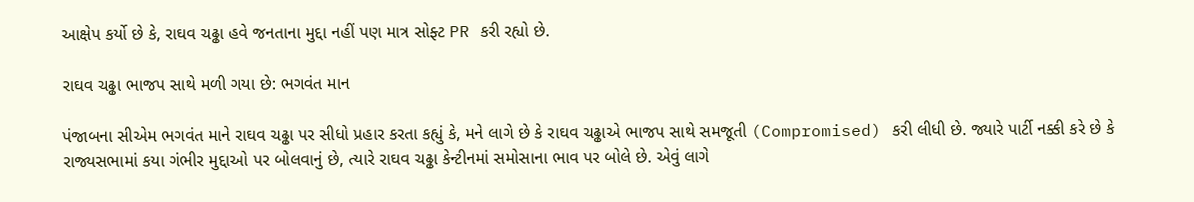આક્ષેપ કર્યો છે કે, રાઘવ ચઢ્ઢા હવે જનતાના મુદ્દા નહીં પણ માત્ર સોફ્ટ PR કરી રહ્યો છે.

રાઘવ ચઢ્ઢા ભાજપ સાથે મળી ગયા છે: ભગવંત માન

પંજાબના સીએમ ભગવંત માને રાઘવ ચઢ્ઢા પર સીધો પ્રહાર કરતા કહ્યું કે, મને લાગે છે કે રાઘવ ચઢ્ઢાએ ભાજપ સાથે સમજૂતી (Compromised) કરી લીધી છે. જ્યારે પાર્ટી નક્કી કરે છે કે રાજ્યસભામાં કયા ગંભીર મુદ્દાઓ પર બોલવાનું છે, ત્યારે રાઘવ ચઢ્ઢા કેન્ટીનમાં સમોસાના ભાવ પર બોલે છે. એવું લાગે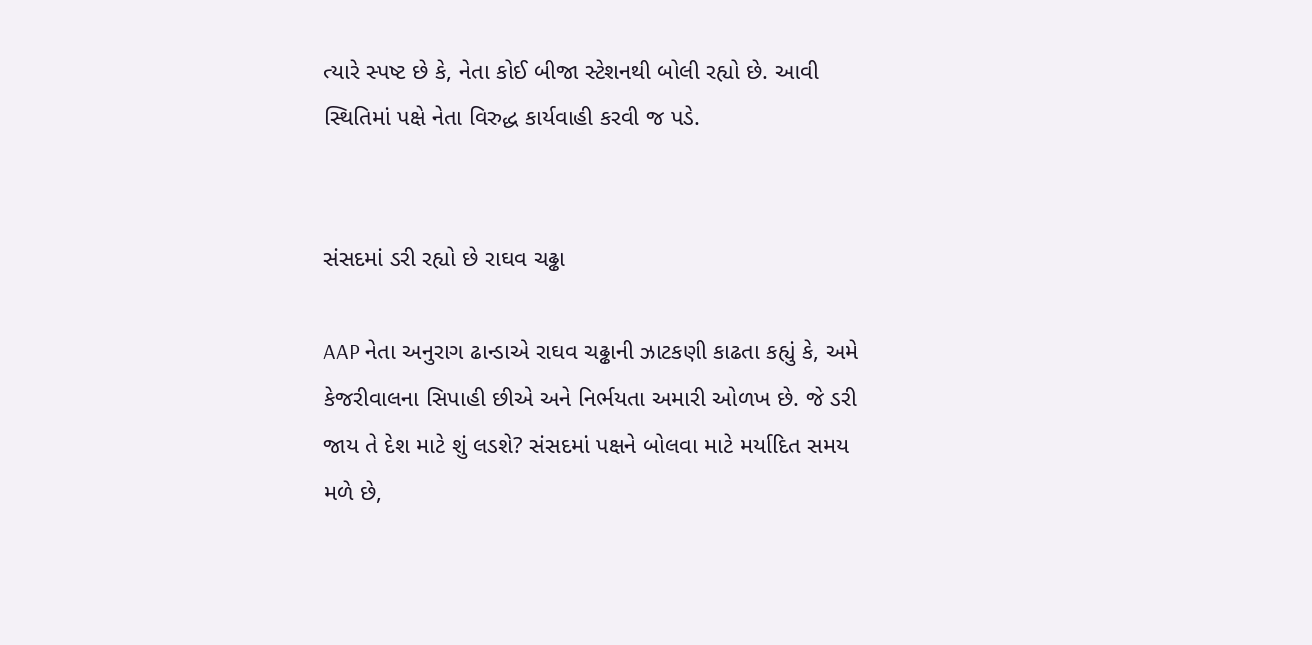ત્યારે સ્પષ્ટ છે કે, નેતા કોઈ બીજા સ્ટેશનથી બોલી રહ્યો છે. આવી સ્થિતિમાં પક્ષે નેતા વિરુદ્ધ કાર્યવાહી કરવી જ પડે.


સંસદમાં ડરી રહ્યો છે રાઘવ ચઢ્ઢા

AAP નેતા અનુરાગ ઢાન્ડાએ રાઘવ ચઢ્ઢાની ઝાટકણી કાઢતા કહ્યું કે, અમે કેજરીવાલના સિપાહી છીએ અને નિર્ભયતા અમારી ઓળખ છે. જે ડરી જાય તે દેશ માટે શું લડશે? સંસદમાં પક્ષને બોલવા માટે મર્યાદિત સમય મળે છે,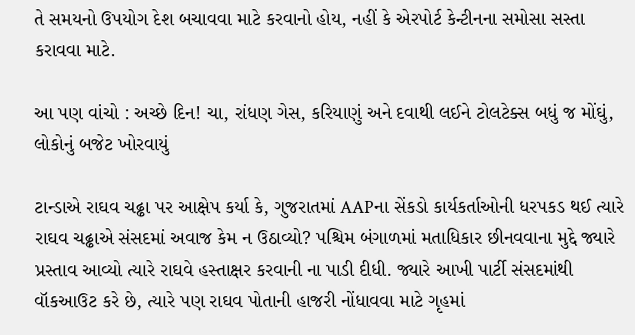તે સમયનો ઉપયોગ દેશ બચાવવા માટે કરવાનો હોય, નહીં કે એરપોર્ટ કેન્ટીનના સમોસા સસ્તા કરાવવા માટે.

આ પણ વાંચો : અચ્છે દિન! ચા, રાંધણ ગેસ, કરિયાણું અને દવાથી લઈને ટોલટેક્સ બધું જ મોંઘું, લોકોનું બજેટ ખોરવાયું

ટાન્ડાએ રાઘવ ચઢ્ઢા પર આક્ષેપ કર્યા કે, ગુજરાતમાં AAPના સેંકડો કાર્યકર્તાઓની ધરપકડ થઈ ત્યારે રાઘવ ચઢ્ઢાએ સંસદમાં અવાજ કેમ ન ઉઠાવ્યો? પશ્ચિમ બંગાળમાં મતાધિકાર છીનવવાના મુદ્દે જ્યારે પ્રસ્તાવ આવ્યો ત્યારે રાઘવે હસ્તાક્ષર કરવાની ના પાડી દીધી. જ્યારે આખી પાર્ટી સંસદમાંથી વૉકઆઉટ કરે છે, ત્યારે પણ રાઘવ પોતાની હાજરી નોંધાવવા માટે ગૃહમાં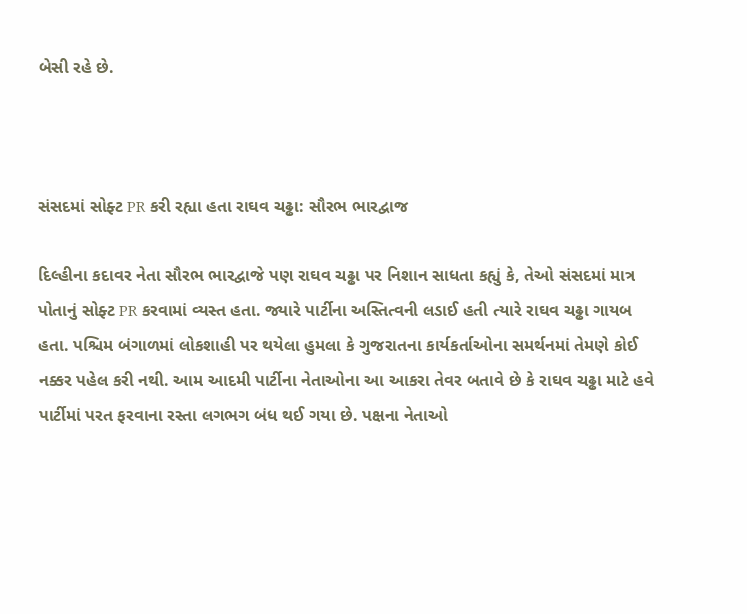બેસી રહે છે.



સંસદમાં સોફ્ટ PR કરી રહ્યા હતા રાઘવ ચઢ્ઢા: સૌરભ ભારદ્વાજ

દિલ્હીના કદાવર નેતા સૌરભ ભારદ્વાજે પણ રાઘવ ચઢ્ઢા પર નિશાન સાધતા કહ્યું કે, તેઓ સંસદમાં માત્ર પોતાનું સોફ્ટ PR કરવામાં વ્યસ્ત હતા. જ્યારે પાર્ટીના અસ્તિત્વની લડાઈ હતી ત્યારે રાઘવ ચઢ્ઢા ગાયબ હતા. પશ્ચિમ બંગાળમાં લોકશાહી પર થયેલા હુમલા કે ગુજરાતના કાર્યકર્તાઓના સમર્થનમાં તેમણે કોઈ નક્કર પહેલ કરી નથી. આમ આદમી પાર્ટીના નેતાઓના આ આકરા તેવર બતાવે છે કે રાઘવ ચઢ્ઢા માટે હવે પાર્ટીમાં પરત ફરવાના રસ્તા લગભગ બંધ થઈ ગયા છે. પક્ષના નેતાઓ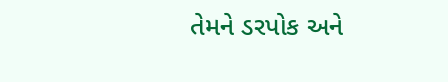તેમને ડરપોક અને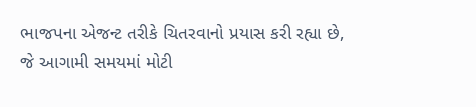ભાજપના એજન્ટ તરીકે ચિતરવાનો પ્રયાસ કરી રહ્યા છે, જે આગામી સમયમાં મોટી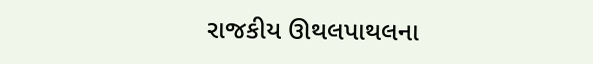રાજકીય ઊથલપાથલના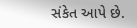સંકેત આપે છે.